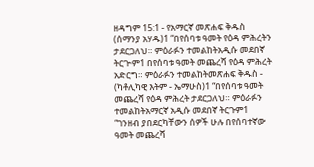ዘዳግም 15:1 - የአማርኛ መጽሐፍ ቅዱስ (ሰማንያ አሃዱ)1 “በየሰባቱ ዓመት የዕዳ ምሕረትን ታደርጋለህ። ምዕራፉን ተመልከትአዲሱ መደበኛ ትርጒም1 በየሰባቱ ዓመት መጨረሻ የዕዳ ምሕረት አድርግ። ምዕራፉን ተመልከትመጽሐፍ ቅዱስ - (ካቶሊካዊ እትም - ኤማሁስ)1 “በየሰባቱ ዓመት መጨረሻ የዕዳ ምሕረት ታደርጋለህ። ምዕራፉን ተመልከትአማርኛ አዲሱ መደበኛ ትርጉም1 “ገንዘብ ያበደርካቸውን ሰዎች ሁሉ በየሰባተኛው ዓመት መጨረሻ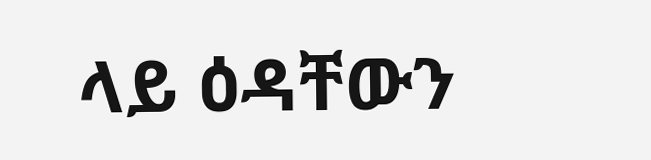ላይ ዕዳቸውን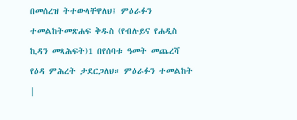በመሰረዝ ትተውላቸዋለህ፤ ምዕራፉን ተመልከትመጽሐፍ ቅዱስ (የብሉይና የሐዲስ ኪዳን መጻሕፍት)1 በየሰባቱ ዓመት መጨረሻ የዕዳ ምሕረት ታደርጋለህ። ምዕራፉን ተመልከት |